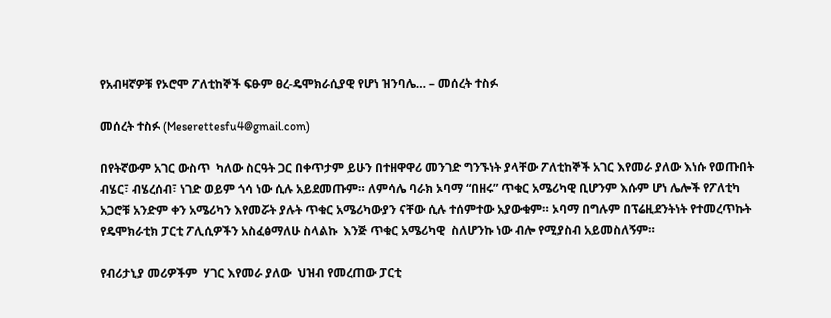የአብዛኛዎቹ የኦሮሞ ፖለቲከኞች ፍፁም ፀረ-ዴሞክራሲያዊ የሆነ ዝንባሌ… – መሰረት ተስፉ

መሰረት ተስፉ (Meserettesfu4@gmail.com)

በየትኛውም አገር ውስጥ  ካለው ስርዓት ጋር በቀጥታም ይሁን በተዘዋዋሪ መንገድ ግንኙነት ያላቸው ፖለቲከኞች አገር እየመራ ያለው እነሱ የወጡበት ብሄር፣ ብሄረሰብ፣ ነገድ ወይም ጎሳ ነው ሲሉ አይደመጡም። ለምሳሌ ባራክ ኦባማ “በዘሩ” ጥቁር አሜሪካዊ ቢሆንም እሱም ሆነ ሌሎች የፖለቲካ አጋሮቹ አንድም ቀን አሜሪካን እየመሯት ያሉት ጥቁር አሜሪካውያን ናቸው ሲሉ ተሰምተው አያውቁም። ኦባማ በግሉም በፕሬዚደንትነት የተመረጥኩት የዴሞክራቲክ ፓርቲ ፖሊሲዎችን አስፈፅማለሁ ስላልኩ  እንጅ ጥቁር አሜሪካዊ  ስለሆንኩ ነው ብሎ የሚያስብ አይመስለኝም።

የብሪታኒያ መሪዎችም  ሃገር እየመራ ያለው  ህዝብ የመረጠው ፓርቲ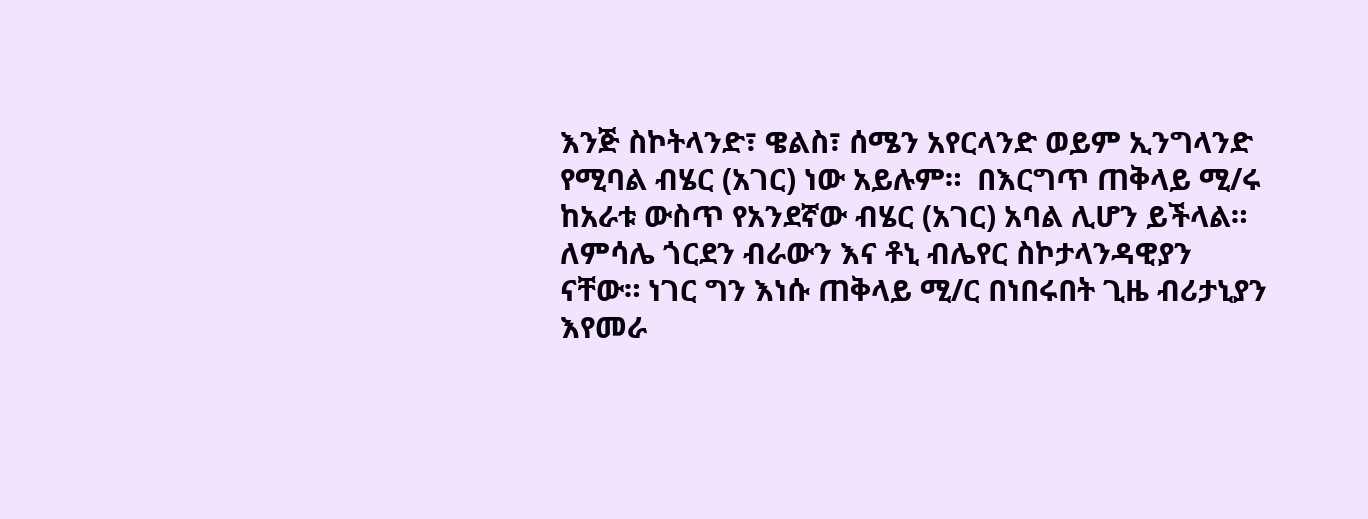እንጅ ስኮትላንድ፣ ዌልስ፣ ሰሜን አየርላንድ ወይም ኢንግላንድ  የሚባል ብሄር (አገር) ነው አይሉም።  በእርግጥ ጠቅላይ ሚ/ሩ ከአራቱ ውስጥ የአንደኛው ብሄር (አገር) አባል ሊሆን ይችላል። ለምሳሌ ጎርደን ብራውን እና ቶኒ ብሌየር ስኮታላንዳዊያን ናቸው። ነገር ግን እነሱ ጠቅላይ ሚ/ር በነበሩበት ጊዜ ብሪታኒያን እየመራ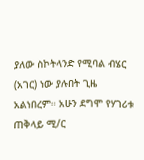ያለው ስኮትላንድ የሚባል ብሄር (አገር) ነው ያሉበት ጊዜ አልነበረም። አሁን ደግሞ የሃገሪቱ ጠቅላይ ሚ/ር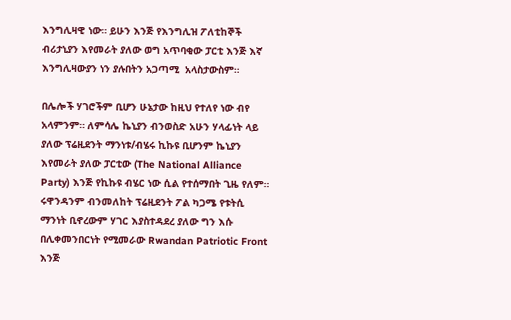እንግሊዛዊ ነው። ይሁን እንጅ የእንግሊዝ ፖለቲከኞች ብሪታኒያን እየመራት ያለው ወግ አጥባቂው ፓርቲ እንጅ እኛ እንግሊዛውያን ነን ያሉበትን አጋጣሚ  አላስታውስም።

በሌሎች ሃገሮችም ቢሆን ሁኔታው ከዚህ የተለየ ነው ብየ አላምንም። ለምሳሌ ኬኒያን ብንወስድ አሁን ሃላፊነት ላይ ያለው ፕሬዚደንት ማንነቱ/ብሄሩ ኪኩዩ ቢሆንም ኬኒያን እየመራት ያለው ፓርቲው (The National Alliance Party) እንጅ የኪኩዩ ብሄር ነው ሲል የተሰማበት ጊዜ የለም። ሩዋንዳንም ብንመለከት ፕሬዚደንት ፖል ካጋሜ የቱትሲ ማንነት ቢኖረውም ሃገር እያስተዳደረ ያለው ግን እሱ በሊቀመንበርነት የሚመራው Rwandan Patriotic Front እንጅ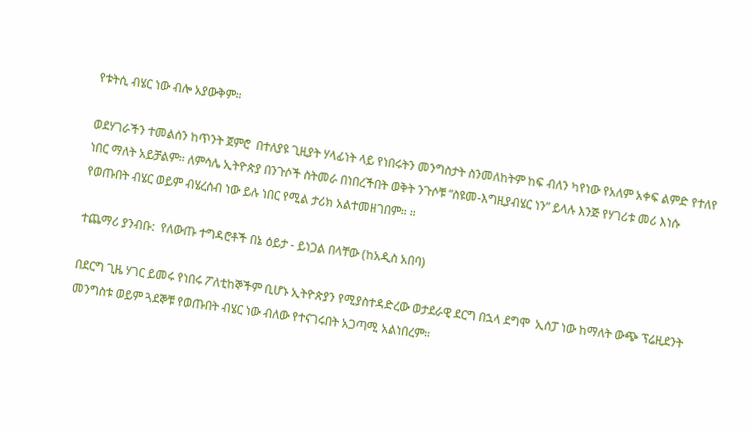የቱትሲ ብሄር ነው ብሎ አያውቅም።

ወደሃገራችን ተመልሰን ከጥንት ጀምሮ  በተለያዩ ጊዚያት ሃላፊነት ላይ የነበሩትን መንግስታት ስንመለከትም ከፍ ብለን ካየነው የአለም አቀፍ ልምድ የተለየ ነበር ማለት አይቻልም። ለምሳሌ ኢትዮጵያ በንጉሶች ስትመራ በነበረችበት ወቅት ንጉሶቹ “ስዩመ-እግዚያብሄር ነን” ይላሉ እንጅ የሃገሪቱ መሪ እነሱ የወጡበት ብሄር ወይም ብሄረሰብ ነው ይሉ ነበር የሚል ታሪክ አልተመዘገበም። ።

ተጨማሪ ያንብቡ:  የለውጡ ተግዳሮቶች በኔ ዕይታ - ይነጋል በላቸው (ከአዲስ አበባ)

በደርግ ጊዜ ሃገር ይመሩ የነበሩ ፖለቲከኞችም ቢሆኑ ኢትዮጵያን የሚያስተዳድረው ወታደራዊ ደርግ በኋላ ደግሞ  ኢሰፓ ነው ከማለት ውጭ ፕሬዚደንት መንግስቱ ወይም ጓደኞቹ የወጡበት ብሄር ነው ብለው የተናገሩበት አጋጣሚ አልነበረም።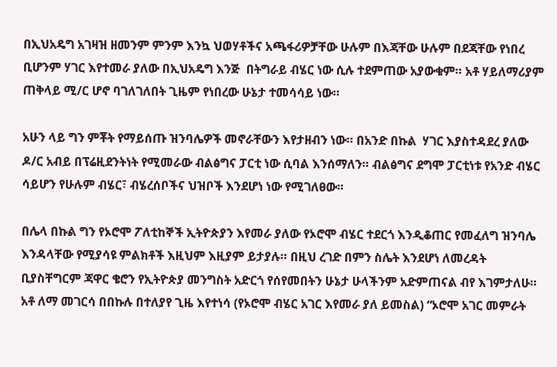በኢህአዴግ አገዛዝ ዘመንም ምንም እንኳ ህወሃቶችና አጫፋሪዎቻቸው ሁሉም በእጃቸው ሁሉም በደጃቸው የነበረ ቢሆንም ሃገር እየተመራ ያለው በኢህአዴግ እንጅ  በትግራይ ብሄር ነው ሲሉ ተደምጠው አያውቁም። አቶ ሃይለማሪያም ጠቅላይ ሚ/ር ሆኖ ባገለገለበት ጊዜም የነበረው ሁኔታ ተመሳሳይ ነው።

አሁን ላይ ግን ምቾት የማይሰጡ ዝንባሌዎች መኖራቸውን እየታዘብን ነው። በአንድ በኩል  ሃገር እያስተዳደረ ያለው ዶ/ር አብይ በፕሬዚደንትነት የሚመራው ብልፅግና ፓርቲ ነው ሲባል እንሰማለን። ብልፅግና ደግሞ ፓርቲነቱ የአንድ ብሄር ሳይሆን የሁሉም ብሄር፣ ብሄረሰቦችና ህዝቦች እንደሆነ ነው የሚገለፀው።

በሌላ በኩል ግን የኦሮሞ ፖለቲከኞች ኢትዮጵያን እየመራ ያለው የኦሮሞ ብሄር ተደርጎ እንዲቆጠር የመፈለግ ዝንባሌ  እንዳላቸው የሚያሳዩ ምልክቶች እዚህም እዚያም ይታያሉ። በዚህ ረገድ በምን ስሌት እንደሆነ ለመረዳት ቢያስቸግርም ጃዋር ቄሮን የኢትዮጵያ መንግስት አድርጎ የሰየመበትን ሁኔታ ሁላችንም አድምጠናል ብየ እገምታለሁ። አቶ ለማ መገርሳ በበኩሉ በተለያየ ጊዜ እየተነሳ (የኦሮሞ ብሄር አገር እየመራ ያለ ይመስል) “ኦሮሞ አገር መምራት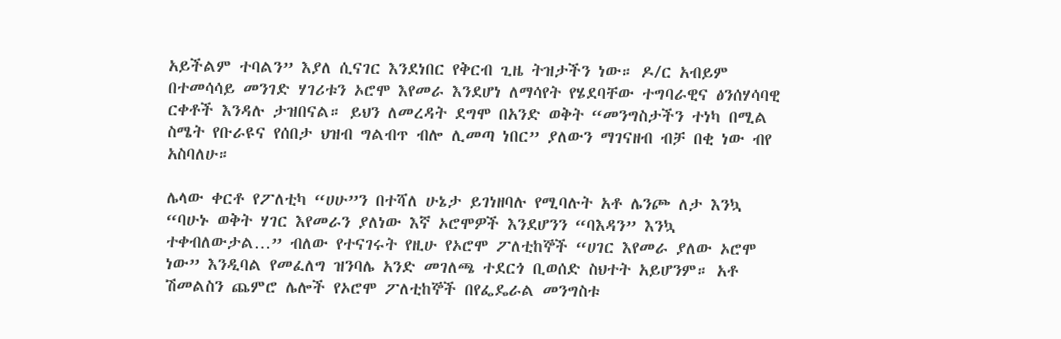አይችልም ተባልን” እያለ ሲናገር እንደነበር የቅርብ ጊዜ ትዝታችን ነው። ዶ/ር አብይም በተመሳሳይ መንገድ ሃገሪቱን ኦሮሞ እየመራ እንደሆነ ለማሳየት የሄደባቸው ተግባራዊና ፅንሰሃሳባዊ ርቀቶች እንዳሉ ታዝበናል። ይህን ለመረዳት ደግሞ በአንድ ወቅት “መንግስታችን ተነካ በሚል ስሜት የቡራዩና የሰበታ ህዝብ ግልብጥ ብሎ ሊመጣ ነበር” ያለውን ማገናዘብ ብቻ በቂ ነው ብየ አስባለሁ።

ሌላው ቀርቶ የፖለቲካ “ሀሁ”ን በተሻለ ሁኔታ ይገነዘባሉ የሚባሉት አቶ ሌንጮ ለታ እንኳ “ባሁኑ ወቅት ሃገር እየመራን ያለነው እኛ ኦሮሞዎች እንደሆንን “ባእዳን” እንኳ ተቀብለውታል…” ብለው የተናገሩት የዚሁ የኦሮሞ ፖለቲከኞች “ሀገር እየመራ ያለው ኦሮሞ ነው” እንዲባል የመፈለግ ዝንባሌ አንድ መገለጫ ተደርጎ ቢወሰድ ስህተት አይሆንም። አቶ ሽመልስን ጨምሮ ሌሎች የኦሮሞ ፖለቲከኞች በየፌዴራል መንግስቱ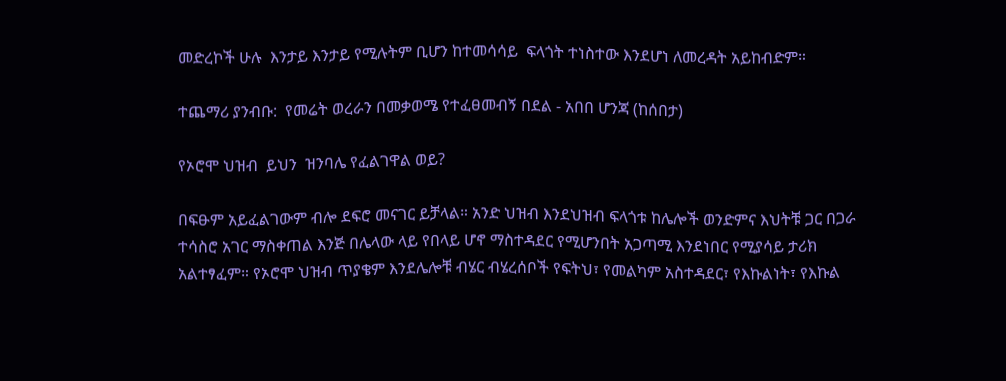መድረኮች ሁሉ  እንታይ እንታይ የሚሉትም ቢሆን ከተመሳሳይ  ፍላጎት ተነስተው እንደሆነ ለመረዳት አይከብድም።

ተጨማሪ ያንብቡ:  የመሬት ወረራን በመቃወሜ የተፈፀመብኝ በደል - አበበ ሆንጃ (ከሰበታ)

የኦሮሞ ህዝብ  ይህን  ዝንባሌ የፈልገዋል ወይ?

በፍፁም አይፈልገውም ብሎ ደፍሮ መናገር ይቻላል። አንድ ህዝብ እንደህዝብ ፍላጎቱ ከሌሎች ወንድምና እህትቹ ጋር በጋራ ተሳስሮ አገር ማስቀጠል እንጅ በሌላው ላይ የበላይ ሆኖ ማስተዳደር የሚሆንበት አጋጣሚ እንደነበር የሚያሳይ ታሪክ አልተፃፈም። የኦሮሞ ህዝብ ጥያቄም እንደሌሎቹ ብሄር ብሄረሰቦች የፍትህ፣ የመልካም አስተዳደር፣ የእኩልነት፣ የእኩል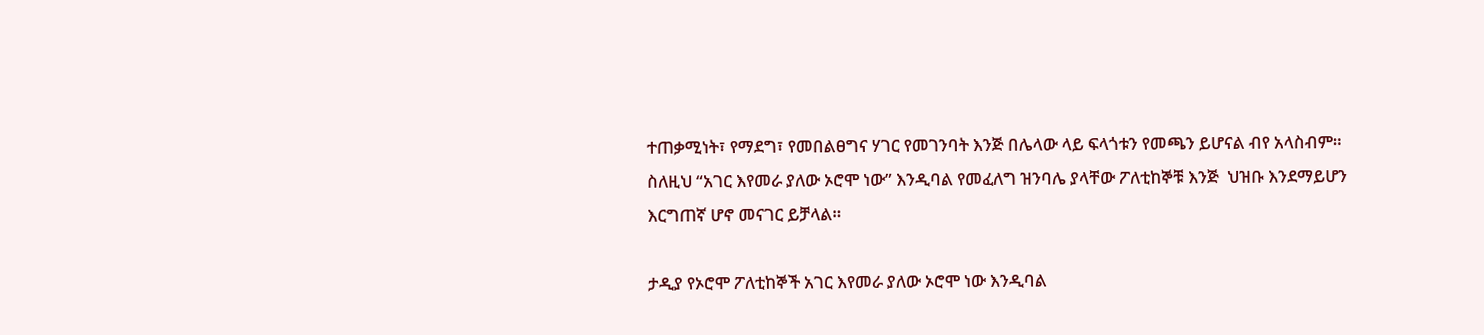ተጠቃሚነት፣ የማደግ፣ የመበልፀግና ሃገር የመገንባት እንጅ በሌላው ላይ ፍላጎቱን የመጫን ይሆናል ብየ አላስብም። ስለዚህ “አገር እየመራ ያለው ኦሮሞ ነው” እንዲባል የመፈለግ ዝንባሌ ያላቸው ፖለቲከኞቹ እንጅ  ህዝቡ እንደማይሆን እርግጠኛ ሆኖ መናገር ይቻላል።

ታዲያ የኦሮሞ ፖለቲከኞች አገር እየመራ ያለው ኦሮሞ ነው እንዲባል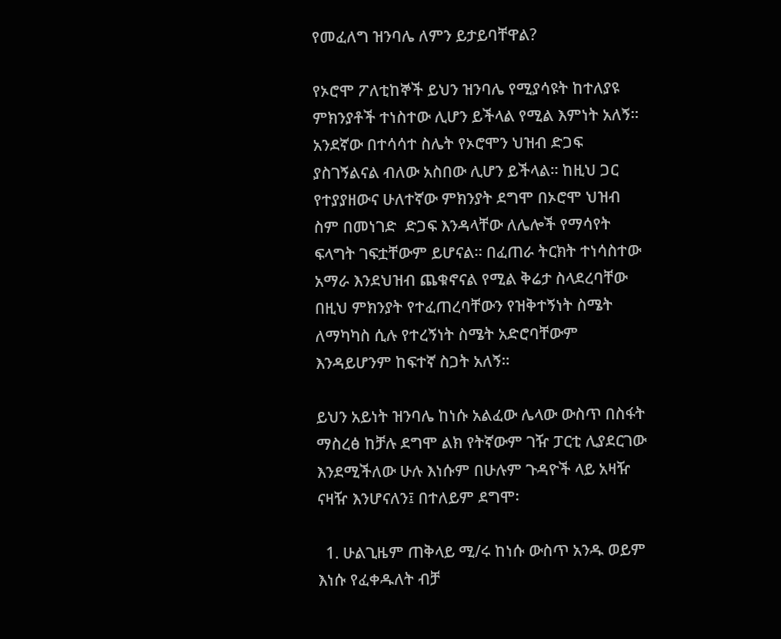የመፈለግ ዝንባሌ ለምን ይታይባቸዋል?

የኦሮሞ ፖለቲከኞች ይህን ዝንባሌ የሚያሳዩት ከተለያዩ ምክንያቶች ተነስተው ሊሆን ይችላል የሚል እምነት አለኝ። አንደኛው በተሳሳተ ስሌት የኦሮሞን ህዝብ ድጋፍ ያስገኝልናል ብለው አስበው ሊሆን ይችላል። ከዚህ ጋር የተያያዘውና ሁለተኛው ምክንያት ደግሞ በኦሮሞ ህዝብ ስም በመነገድ  ድጋፍ እንዳላቸው ለሌሎች የማሳየት ፍላግት ገፍቷቸውም ይሆናል። በፈጠራ ትርክት ተነሳስተው አማራ እንደህዝብ ጨቁኖናል የሚል ቅሬታ ስላደረባቸው በዚህ ምክንያት የተፈጠረባቸውን የዝቅተኝነት ስሜት ለማካካስ ሲሉ የተረኝነት ስሜት አድሮባቸውም እንዳይሆንም ከፍተኛ ስጋት አለኝ።

ይህን አይነት ዝንባሌ ከነሱ አልፈው ሌላው ውስጥ በስፋት ማስረፅ ከቻሉ ደግሞ ልክ የትኛውም ገዥ ፓርቲ ሊያደርገው እንደሚችለው ሁሉ እነሱም በሁሉም ጉዳዮች ላይ አዛዥ ናዛዥ እንሆናለን፤ በተለይም ደግሞ፡

  1. ሁልጊዜም ጠቅላይ ሚ/ሩ ከነሱ ውስጥ አንዱ ወይም እነሱ የፈቀዱለት ብቻ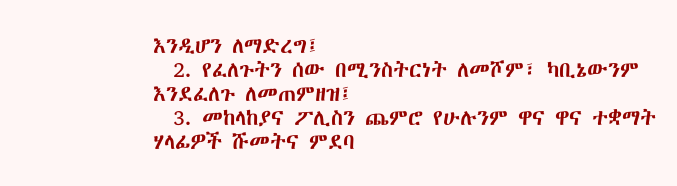እንዲሆን ለማድረግ፤
  2. የፈለጉትን ሰው በሚንስትርነት ለመሾም፣ ካቢኔውንም እንደፈለጉ ለመጠምዘዝ፤
  3. መከላከያና ፖሊስን ጨምሮ የሁሉንም ዋና ዋና ተቋማት ሃላፊዎች ሹመትና ምደባ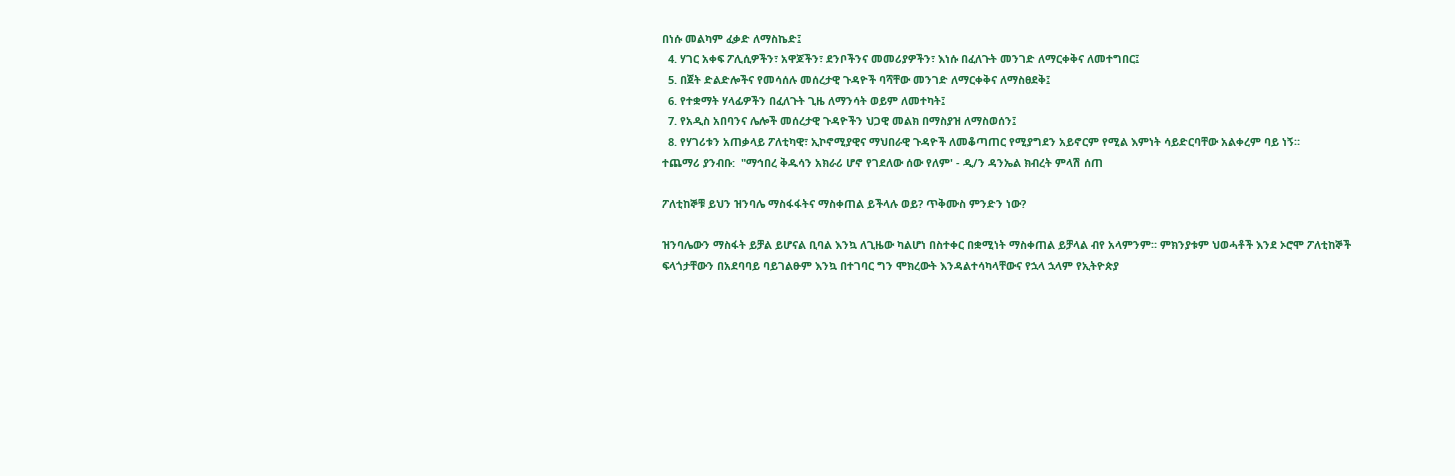በነሱ መልካም ፈቃድ ለማስኬድ፤
  4. ሃገር አቀፍ ፖሊሲዎችን፣ አዋጆችን፣ ደንቦችንና መመሪያዎችን፣ እነሱ በፈለጉት መንገድ ለማርቀቅና ለመተግበር፤
  5. በጀት ድልድሎችና የመሳሰሉ መሰረታዊ ጉዳዮች ባሻቸው መንገድ ለማርቀቅና ለማስፀደቅ፤
  6. የተቋማት ሃላፊዎችን በፈለጉት ጊዜ ለማንሳት ወይም ለመተካት፤
  7. የአዲስ አበባንና ሌሎች መሰረታዊ ጉዳዮችን ህጋዊ መልክ በማስያዝ ለማስወሰን፤
  8. የሃገሪቱን አጠቃላይ ፖለቲካዊ፣ ኢኮኖሚያዊና ማህበራዊ ጉዳዮች ለመቆጣጠር የሚያግደን አይኖርም የሚል እምነት ሳይድርባቸው አልቀረም ባይ ነኝ።
ተጨማሪ ያንብቡ:  "ማኅበረ ቅዱሳን አክራሪ ሆኖ የገደለው ሰው የለም' - ዲ/ን ዳንኤል ክብረት ምላሽ ሰጠ

ፖለቲከኞቹ ይህን ዝንባሌ ማስፋፋትና ማስቀጠል ይችላሉ ወይ? ጥቅሙስ ምንድን ነው?

ዝንባሌውን ማስፋት ይቻል ይሆናል ቢባል እንኳ ለጊዜው ካልሆነ በስተቀር በቋሚነት ማስቀጠል ይቻላል ብየ አላምንም። ምክንያቱም ህወሓቶች እንደ ኦሮሞ ፖለቲከኞች ፍላጎታቸውን በአደባባይ ባይገልፁም እንኳ በተገባር ግን ሞክረውት እንዳልተሳካላቸውና የኋላ ኋላም የኢትዮጵያ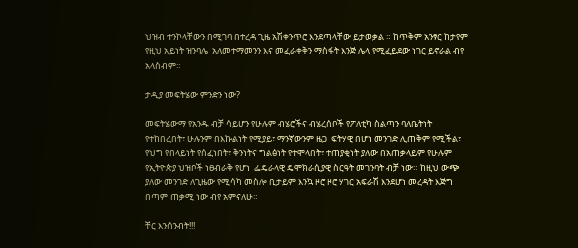ህዝብ ተንኮላቸውን በሚገባ በተረዳ ጊዜ አሽቀንጥሮ እንደጣላቸው ይታወቃል ። ከጥቅም አንፃር ከታየም የዚህ አይነት ዝንባሌ  አለመተማመንን እና መፈራቀቅን ማስፋት እንጅ ሌላ የሚፈይደው ነገር ይኖራል ብየ አላስብም።

ታዲያ መፍትሄው ምንድን ነው?

መፍትሄውማ የአንዱ ብቻ ሳይሆን የሁሉም ብሄሮችና ብሄረሰቦች የፖለቲካ ስልጣን ባለቤትነት የተከበረበት፣ ሁሉንም በእኩልነት የሚያይ፣ ማንኛውንም ዜጋ  ፍትሃዊ በሆነ መንገድ ሊጠቅም የሚችል፣ የህግ የበላይነት የሰፈነበት፣ ቅንነትና ግልፅነት የተሞላበት፣ ተጠያቂነት ያለው በአጠቃላይም የሁሉም የኢትዮጵያ ህዝቦች ነፀብራቅ የሆነ  ፌዴራላዊ ዴሞክራሲያዊ ስርዓት መገንባት ብቻ ነው። ከዚህ ውጭ ያለው መንገድ ለጊዜው የሚሳካ መስሎ ቢታይም እንኳ ዞሮ ዞሮ ሃገር አፍራሽ እንደሆነ መረዳት እጅግ በጣም ጠቃሚ ነው ብየ አምናለሁ።

ቸር እንሰንብት!!!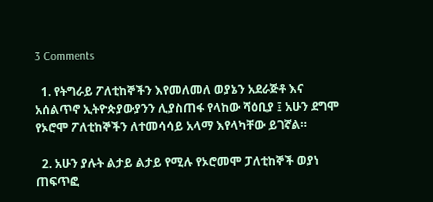3 Comments

  1. የትግራይ ፖለቲከኞችን እየመለመለ ወያኔን አደራጅቶ እና አሰልጥኖ ኢትዮጵያውያንን ሊያስጠፋ የላከው ሻዕቢያ ፤ አሁን ደግሞ የኦሮሞ ፖለቲከኞችን ለተመሳሳይ አላማ እየላካቸው ይገኛል።

  2. አሁን ያሉት ልታይ ልታይ የሚሉ የኦሮመሞ ፓለቲከኞች ወያነ ጠፍጥፎ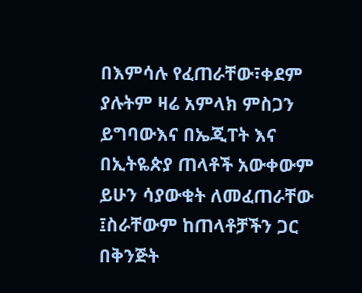በእምሳሉ የፈጠራቸው፣ቀደም ያሉትም ዛሬ አምላክ ምስጋን ይግባውእና በኤጂፐት እና በኢትዬጵያ ጠላቶች አውቀውም ይሁን ሳያውቁት ለመፈጠራቸው ፤ስራቸውም ከጠላቶቻችን ጋር በቅንጅት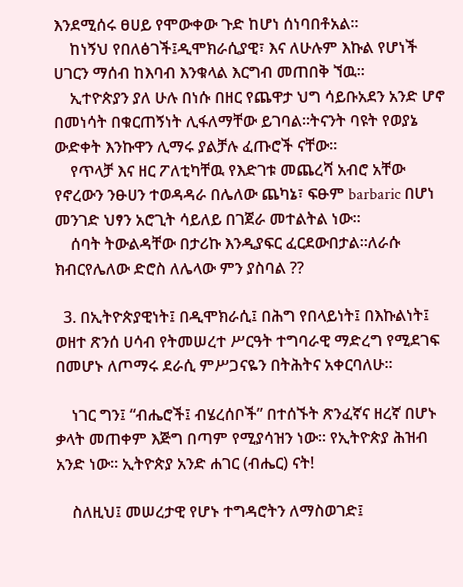እንደሚሰሩ ፀሀይ የሞውቀው ጉድ ከሆነ ሰነባበቶአል።
    ከነኝህ የበለፅገች፤ዲሞክራሲያዊ፣ እና ለሁሉም እኩል የሆነች ሀገርን ማሰብ ከእባብ እንቁላል እርግብ መጠበቅ ኘዉ።
    ኢተዮጵያን ያለ ሁሉ በነሱ በዘር የጨዋታ ህግ ሳይቡአደን አንድ ሆኖ በመነሳት በቁርጠኝነት ሊፋለማቸው ይገባል።ትናንት ባዩት የወያኔ ውድቀት እንኩዋን ሊማሩ ያልቻሉ ፈጡሮች ናቸው።
    የጥላቻ እና ዘር ፖለቲካቸዉ የእድገቱ መጨረሻ አብሮ አቸው የኖረውን ንፁሀን ተወዳዳራ በሌለው ጨካኔ፣ ፍፁም barbaric በሆነ መንገድ ህፃን አሮጊት ሳይለይ በገጀራ መተልትል ነው።
    ሰባት ትውልዳቸው በታሪኩ እንዲያፍር ፈርደውበታል።ለራሱ ክብርየሌለው ድሮስ ለሌላው ምን ያስባል ??

  3. በኢትዮጵያዊነት፤ በዲሞክራሲ፤ በሕግ የበላይነት፤ በእኩልነት፤ ወዘተ ጽንሰ ሀሳብ የትመሠረተ ሥርዓት ተግባራዊ ማድረግ የሚደገፍ በመሆኑ ለጦማሩ ደራሲ ምሥጋናዬን በትሕትና አቀርባለሁ፡፡

    ነገር ግን፤ “ብሔሮች፤ ብሄረሰቦች” በተሰኙት ጽንፈኛና ዘረኛ በሆኑ ቃላት መጠቀም እጅግ በጣም የሚያሳዝን ነው፡፡ የኢትዮጵያ ሕዝብ አንድ ነው፡፡ ኢትዮጵያ አንድ ሐገር (ብሔር) ናት!

    ስለዚህ፤ መሠረታዊ የሆኑ ተግዳሮትን ለማስወገድ፤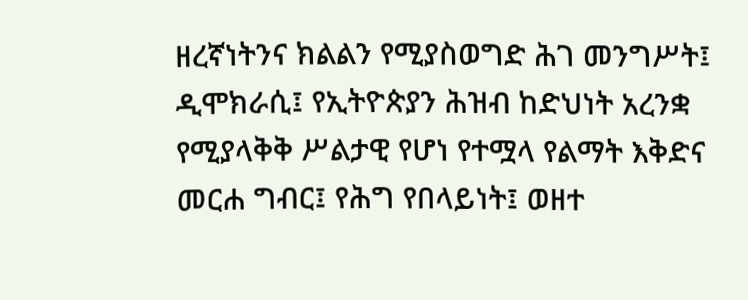ዘረኛነትንና ክልልን የሚያስወግድ ሕገ መንግሥት፤ ዲሞክራሲ፤ የኢትዮጵያን ሕዝብ ከድህነት አረንቋ የሚያላቅቅ ሥልታዊ የሆነ የተሟላ የልማት እቅድና መርሐ ግብር፤ የሕግ የበላይነት፤ ወዘተ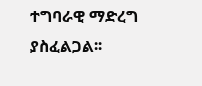ተግባራዊ ማድረግ ያስፈልጋል፡፡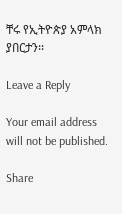ቸሩ የኢትዮጵያ አምላክ ያበርታን፡፡

Leave a Reply

Your email address will not be published.

Share